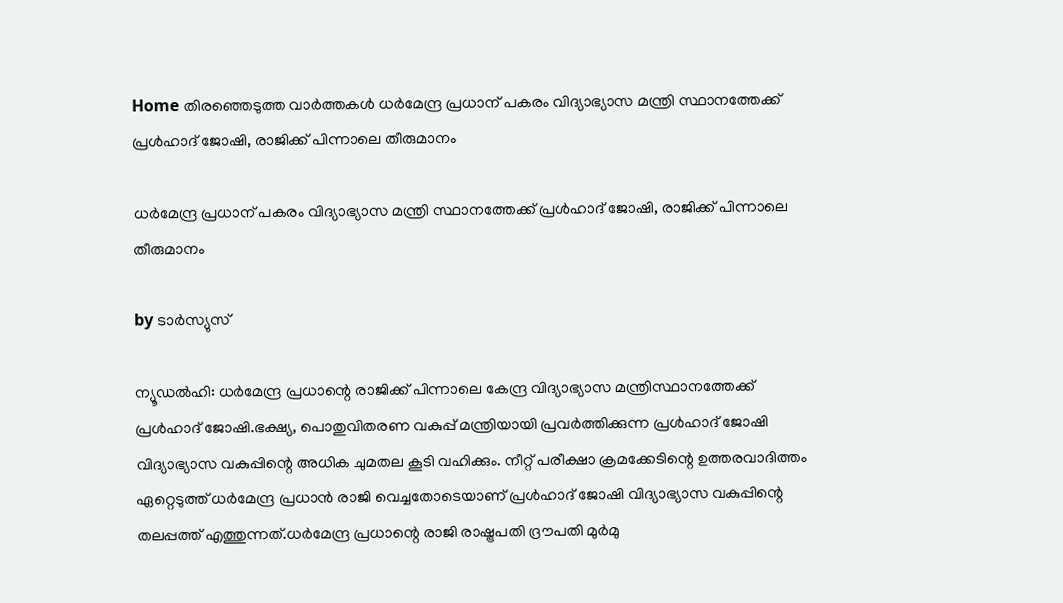Home തിരഞ്ഞെടുത്ത വാർത്തകൾ ധര്‍മേന്ദ്ര പ്രധാന് പകരം വിദ്യാഭ്യാസ മന്ത്രി സ്ഥാനത്തേക്ക് പ്രള്‍ഹാദ് ജോഷി, രാജിക്ക് പിന്നാലെ തീരുമാനം

ധര്‍മേന്ദ്ര പ്രധാന് പകരം വിദ്യാഭ്യാസ മന്ത്രി സ്ഥാനത്തേക്ക് പ്രള്‍ഹാദ് ജോഷി, രാജിക്ക് പിന്നാലെ തീരുമാനം

by ടാർസ്യുസ്

ന്യൂഡല്‍ഹി: ധര്‍മേന്ദ്ര പ്രധാന്റെ രാജിക്ക് പിന്നാലെ കേന്ദ്ര വിദ്യാഭ്യാസ മന്ത്രിസ്ഥാനത്തേക്ക് പ്രള്‍ഹാദ് ജോഷി.ഭക്ഷ്യ, പൊതുവിതരണ വകുപ്പ് മന്ത്രിയായി പ്രവര്‍ത്തിക്കുന്ന പ്രള്‍ഹാദ് ജോഷി വിദ്യാഭ്യാസ വകുപ്പിന്റെ അധിക ചുമതല കൂടി വഹിക്കും. നീറ്റ് പരീക്ഷാ ക്രമക്കേടിന്റെ ഉത്തരവാദിത്തം ഏറ്റെടുത്ത് ധര്‍മേന്ദ്ര പ്രധാന്‍ രാജി വെച്ചതോടെയാണ് പ്രള്‍ഹാദ് ജോഷി വിദ്യാഭ്യാസ വകുപ്പിന്റെ തലപ്പത്ത് എത്തുന്നത്.ധര്‍മേന്ദ്ര പ്രധാന്റെ രാജി രാഷ്ട്രപതി ദ്രൗപതി മുര്‍മു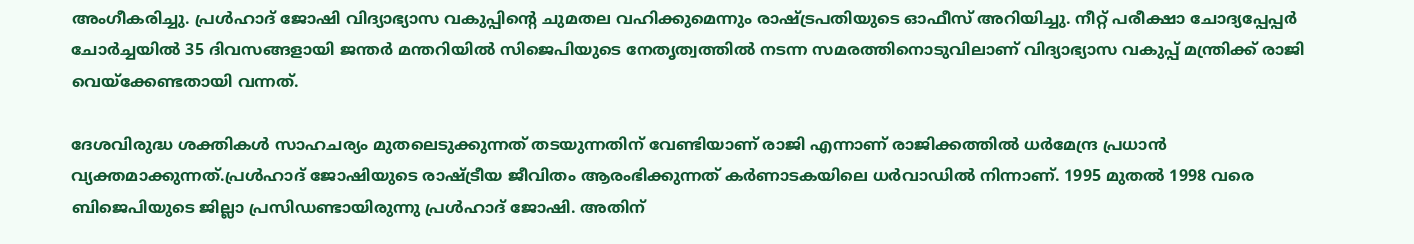അംഗീകരിച്ചു. പ്രള്‍ഹാദ് ജോഷി വിദ്യാഭ്യാസ വകുപ്പിന്റെ ചുമതല വഹിക്കുമെന്നും രാഷ്ട്രപതിയുടെ ഓഫീസ് അറിയിച്ചു. നീറ്റ് പരീക്ഷാ ചോദ്യപ്പേപ്പര്‍ ചോര്‍ച്ചയില്‍ 35 ദിവസങ്ങളായി ജന്തര്‍ മന്തറിയില്‍ സിജെപിയുടെ നേതൃത്വത്തില്‍ നടന്ന സമരത്തിനൊടുവിലാണ് വിദ്യാഭ്യാസ വകുപ്പ് മന്ത്രിക്ക് രാജി വെയ്‌ക്കേണ്ടതായി വന്നത്.

ദേശവിരുദ്ധ ശക്തികള്‍ സാഹചര്യം മുതലെടുക്കുന്നത് തടയുന്നതിന് വേണ്ടിയാണ് രാജി എന്നാണ് രാജിക്കത്തില്‍ ധര്‍മേന്ദ്ര പ്രധാന്‍ വ്യക്തമാക്കുന്നത്.പ്രള്‍ഹാദ് ജോഷിയുടെ രാഷ്ട്രീയ ജീവിതം ആരംഭിക്കുന്നത് കര്‍ണാടകയിലെ ധര്‍വാഡില്‍ നിന്നാണ്. 1995 മുതല്‍ 1998 വരെ ബിജെപിയുടെ ജില്ലാ പ്രസിഡണ്ടായിരുന്നു പ്രള്‍ഹാദ് ജോഷി. അതിന്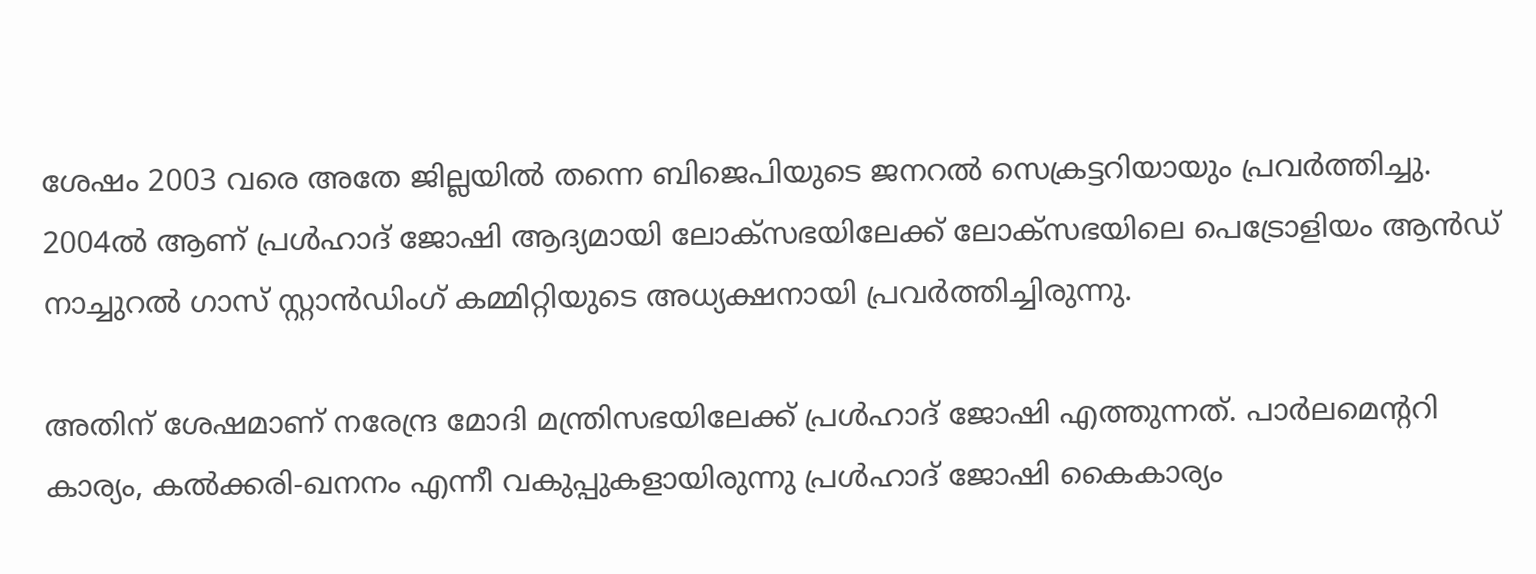ശേഷം 2003 വരെ അതേ ജില്ലയില്‍ തന്നെ ബിജെപിയുടെ ജനറല്‍ സെക്രട്ടറിയായും പ്രവര്‍ത്തിച്ചു. 2004ല്‍ ആണ് പ്രള്‍ഹാദ് ജോഷി ആദ്യമായി ലോക്‌സഭയിലേക്ക് ലോക്‌സഭയിലെ പെട്രോളിയം ആന്‍ഡ് നാച്ചുറല്‍ ഗാസ് സ്റ്റാന്‍ഡിംഗ് കമ്മിറ്റിയുടെ അധ്യക്ഷനായി പ്രവര്‍ത്തിച്ചിരുന്നു.

അതിന് ശേഷമാണ് നരേന്ദ്ര മോദി മന്ത്രിസഭയിലേക്ക് പ്രള്‍ഹാദ് ജോഷി എത്തുന്നത്. പാര്‍ലമെന്ററി കാര്യം, കല്‍ക്കരി-ഖനനം എന്നീ വകുപ്പുകളായിരുന്നു പ്രള്‍ഹാദ് ജോഷി കൈകാര്യം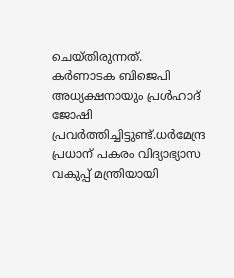ചെയ്തിരുന്നത്. കര്‍ണാടക ബിജെപി അധ്യക്ഷനായും പ്രള്‍ഹാദ് ജോഷി പ്രവര്‍ത്തിച്ചിട്ടുണ്ട്.ധര്‍മേന്ദ്ര പ്രധാന് പകരം വിദ്യാഭ്യാസ വകുപ്പ് മന്ത്രിയായി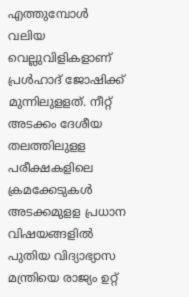എത്തുമ്പോള്‍ വലിയ വെല്ലുവിളികളാണ് പ്രള്‍ഹാദ് ജോഷിക്ക് മുന്നിലുളളത്. നീറ്റ് അടക്കം ദേശീയ തലത്തിലുളള പരീക്ഷകളിലെ ക്രമക്കേടുകള്‍ അടക്കമുളള പ്രധാന വിഷയങ്ങളില്‍ പുതിയ വിദ്യാഭ്യാസ മന്ത്രിയെ രാജ്യം ഉറ്റ്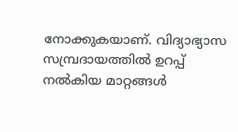നോക്കുകയാണ്. വിദ്യാഭ്യാസ സമ്പ്രദായത്തില്‍ ഉറപ്പ് നല്‍കിയ മാറ്റങ്ങള്‍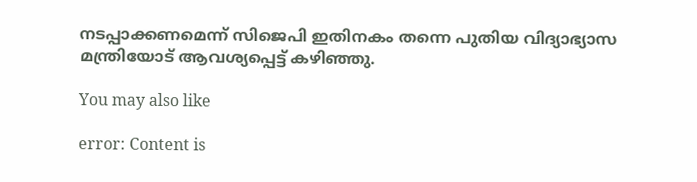നടപ്പാക്കണമെന്ന് സിജെപി ഇതിനകം തന്നെ പുതിയ വിദ്യാഭ്യാസ മന്ത്രിയോട് ആവശ്യപ്പെട്ട് കഴിഞ്ഞു.

You may also like

error: Content is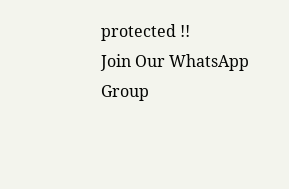protected !!
Join Our WhatsApp Group